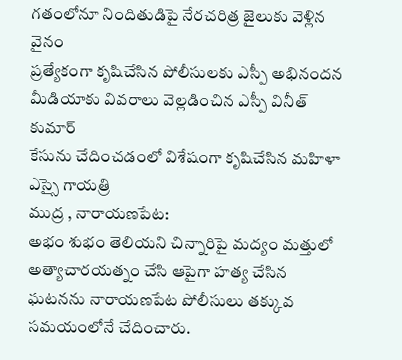గతంలోనూ నిందితుడిపై నేరచరిత్ర జైలుకు వెళ్లిన వైనం
ప్రత్యేకంగా కృషిచేసిన పోలీసులకు ఎస్పీ అభినందన
మీడియాకు వివరాలు వెల్లడించిన ఎస్పీ వినీత్ కుమార్
కేసును చేదించడంలో విశేషంగా కృషిచేసిన మహిళా ఎస్సై గాయత్రి
ముద్ర , నారాయణపేట:
అభం శుభం తెలియని చిన్నారిపై మద్యం మత్తులో అత్యాచారయత్నం చేసి ఆపైగా హత్య చేసిన ఘటనను నారాయణపేట పోలీసులు తక్కువ సమయంలోనే చేదించారు.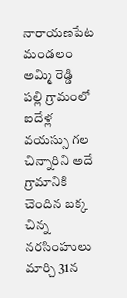నారాయణపేట మండలం అమ్మి రెడ్డి పల్లి గ్రామంలో ఐదేళ్ల వయస్సు గల చిన్నారిని అదే గ్రామానికి చెందిన బక్క చిన్న నరసింహులు మార్చి 31న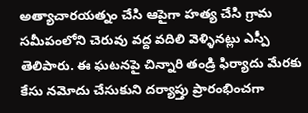అత్యాచారయత్నం చేసి ఆపైగా హత్య చేసి గ్రామ సమీపంలోని చెరువు వద్ద వదిలి వెళ్ళినట్లు ఎస్పీ తెలిపారు. ఈ ఘటనపై చిన్నారి తండ్రి ఫిర్యాదు మేరకు కేసు నమోదు చేసుకుని దర్యాప్తు ప్రారంభించగా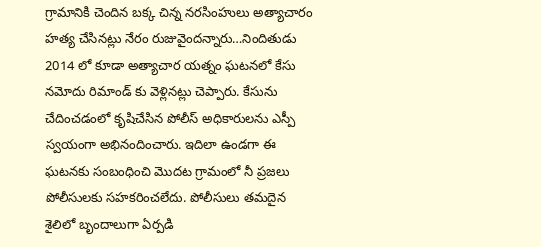గ్రామానికి చెందిన బక్క చిన్న నరసింహులు అత్యాచారం హత్య చేసినట్లు నేరం రుజువైందన్నారు…నిందితుడు 2014 లో కూడా అత్యాచార యత్నం ఘటనలో కేసు నమోదు రిమాండ్ కు వెళ్లినట్లు చెప్పారు. కేసును చేదించడంలో కృషిచేసిన పోలీస్ అధికారులను ఎస్పీ స్వయంగా అభినందించారు. ఇదిలా ఉండగా ఈ ఘటనకు సంబంధించి మొదట గ్రామంలో నీ ప్రజలు పోలీసులకు సహకరించలేదు. పోలీసులు తమదైన శైలిలో బృందాలుగా ఏర్పడి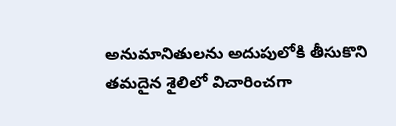అనుమానితులను అదుపులోకి తీసుకొని తమదైన శైలిలో విచారించగా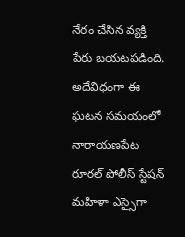నేరం చేసిన వ్యక్తి పేరు బయటపడింది. అదేవిధంగా ఈ ఘటన సమయంలో నారాయణపేట రూరల్ పోలీస్ స్టేషన్ మహిళా ఎస్సైగా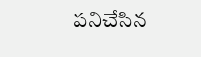పనిచేసిన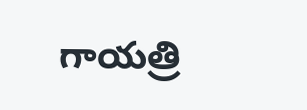గాయత్రి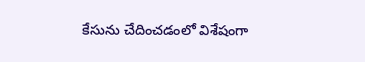కేసును చేదించడంలో విశేషంగా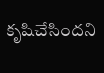కృషిచేసిందని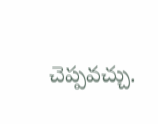చెప్పవచ్చు.